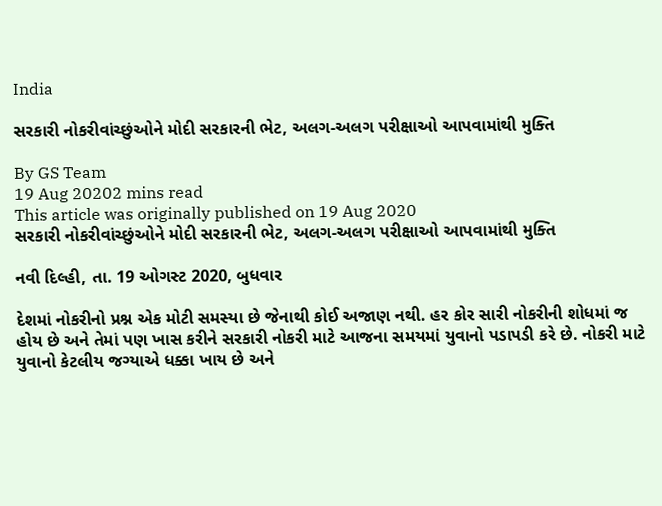India

સરકારી નોકરીવાંચ્છુંઓને મોદી સરકારની ભેટ, અલગ-અલગ પરીક્ષાઓ આપવામાંથી મુક્તિ

By GS Team
19 Aug 20202 mins read
This article was originally published on 19 Aug 2020
સરકારી નોકરીવાંચ્છુંઓને મોદી સરકારની ભેટ, અલગ-અલગ પરીક્ષાઓ આપવામાંથી મુક્તિ

નવી દિલ્હી, તા. 19 ઓગસ્ટ 2020, બુધવાર

દેશમાં નોકરીનો પ્રશ્ન એક મોટી સમસ્યા છે જેનાથી કોઈ અજાણ નથી. હર કોર સારી નોકરીની શોધમાં જ હોય છે અને તેમાં પણ ખાસ કરીને સરકારી નોકરી માટે આજના સમયમાં યુવાનો પડાપડી કરે છે. નોકરી માટે યુવાનો કેટલીય જગ્યાએ ધક્કા ખાય છે અને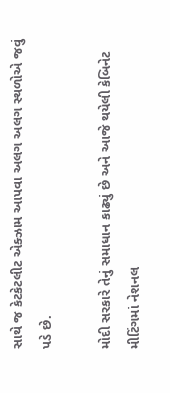સાથે જ કેટકેટલીટ એક્ઝામ આપવા અલગ અલગ સ્થળોએ જવું પડે છે.

મોદી સરકારે તેનું સમાધાન કાઢ્યું છે અને આજે થયેલી કેબિનેટ મીટિંગમાં નેશનલ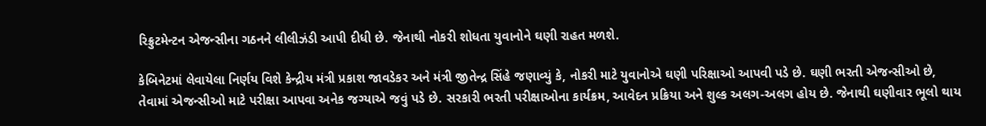રિક્રુટમેન્ટન એજન્સીના ગઠનને લીલીઝંડી આપી દીધી છે. જેનાથી નોકરી શોધતા યુવાનોને ઘણી રાહત મળશે.

કેબિનેટમાં લેવાયેલા નિર્ણય વિશે કેન્દ્રીય મંત્રી પ્રકાશ જાવડેકર અને મંત્રી જીતેન્દ્ર સિંહે જણાવ્યું કે, નોકરી માટે યુવાનોએ ઘણી પરિક્ષાઓ આપવી પડે છે. ઘણી ભરતી એજન્સીઓ છે, તેવામાં એજન્સીઓ માટે પરીક્ષા આપવા અનેક જગ્યાએ જવું પડે છે. સરકારી ભરતી પરીક્ષાઓના કાર્યક્રમ, આવેદન પ્રક્રિયા અને શુલ્ક અલગ-અલગ હોય છે. જેનાથી ઘણીવાર ભૂલો થાય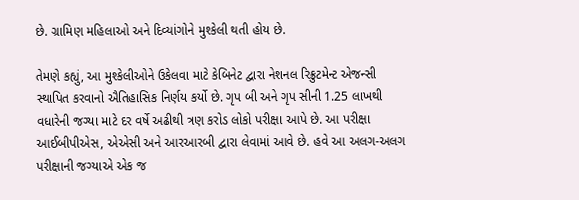છે. ગ્રામિણ મહિલાઓ અને દિવ્યાંગોને મુશ્કેલી થતી હોય છે.

તેમણે કહ્યું, આ મુશ્કેલીઓને ઉકેલવા માટે કેબિનેટ દ્વારા નેશનલ રિક્રુટમેન્ટ એજન્સી સ્થાપિત કરવાનો ઐતિહાસિક નિર્ણય કર્યો છે. ગૃપ બી અને ગૃપ સીની 1.25 લાખથી વધારેની જગ્યા માટે દર વર્ષે અઢીથી ત્રણ કરોડ લોકો પરીક્ષા આપે છે. આ પરીક્ષા આઈબીપીએસ, એએસી અને આરઆરબી દ્વારા લેવામાં આવે છે. હવે આ અલગ-અલગ પરીક્ષાની જગ્યાએ એક જ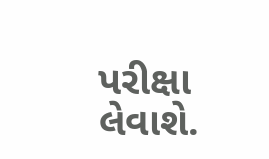પરીક્ષા લેવાશે.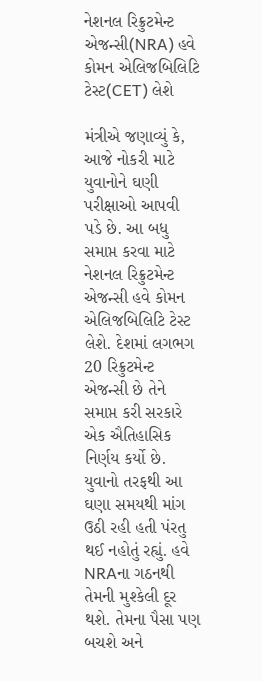નેશનલ રિક્રુટમેન્ટ એજન્સી(NRA) હવે કોમન એલિજબિલિટિ ટેસ્ટ(CET) લેશે

મંત્રીએ જણાવ્યું કે, આજે નોકરી માટે યુવાનોને ઘણી પરીક્ષાઓ આપવી પડે છે. આ બધુ સમાપ્ત કરવા માટે નેશનલ રિક્રુટમેન્ટ એજન્સી હવે કોમન એલિજબિલિટિ ટેસ્ટ લેશે. દેશમાં લગભગ 20 રિક્રુટમેન્ટ એજન્સી છે તેને સમાપ્ત કરી સરકારે એક ઐતિહાસિક નિર્ણય કર્યો છે. યુવાનો તરફથી આ ઘણા સમયથી માંગ ઉઠી રહી હતી પંરતુ થઈ નહોતું રહ્યું. હવે NRAના ગઠનથી તેમની મુશ્કેલી દૂર થશે. તેમના પૈસા પણ બચશે અને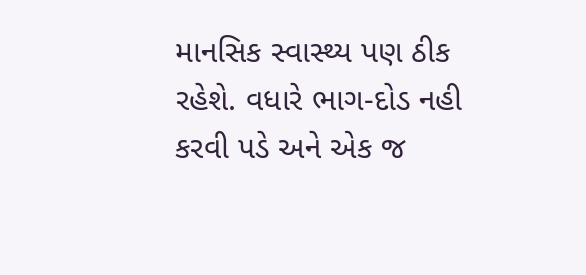માનસિક સ્વાસ્થ્ય પણ ઠીક રહેશે. વધારે ભાગ-દોડ નહી કરવી પડે અને એક જ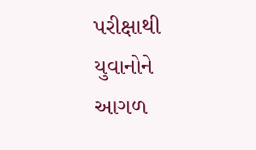પરીક્ષાથી યુવાનોને આગળ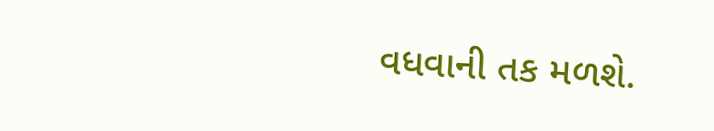વધવાની તક મળશે.